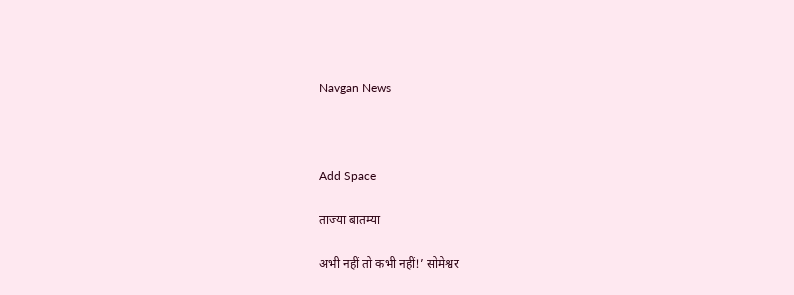Navgan News



Add Space

ताज्या बातम्या

अभी नहीं तो कभी नहीं!’ सोमेश्वर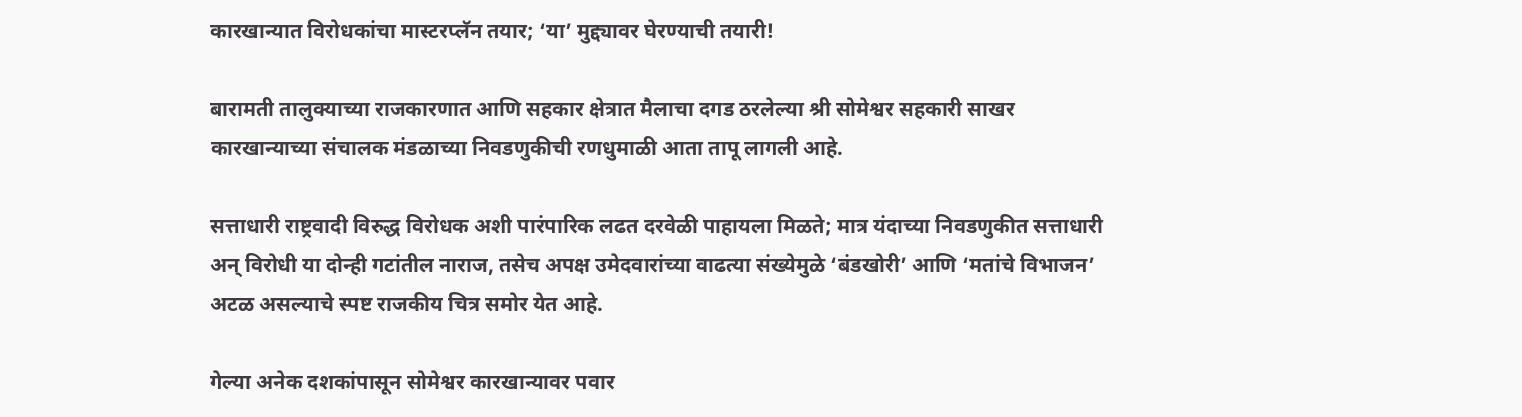कारखान्यात विरोधकांचा मास्टरप्लॅन तयार; ‘या’ मुद्द्यावर घेरण्याची तयारी!

बारामती तालुक्याच्या राजकारणात आणि सहकार क्षेत्रात मैलाचा दगड ठरलेल्या श्री सोमेश्वर सहकारी साखर कारखान्याच्या संचालक मंडळाच्या निवडणुकीची रणधुमाळी आता तापू लागली आहे.

सत्ताधारी राष्ट्रवादी विरुद्ध विरोधक अशी पारंपारिक लढत दरवेळी पाहायला मिळते; मात्र यंदाच्या निवडणुकीत सत्ताधारी अन्‌ विरोधी या दोन्ही गटांतील नाराज, तसेच अपक्ष उमेदवारांच्या वाढत्या संख्येमुळे ‘बंडखोरी’ आणि ‘मतांचे विभाजन’ अटळ असल्याचे स्पष्ट राजकीय चित्र समोर येत आहे.

गेल्या अनेक दशकांपासून सोमेश्वर कारखान्यावर पवार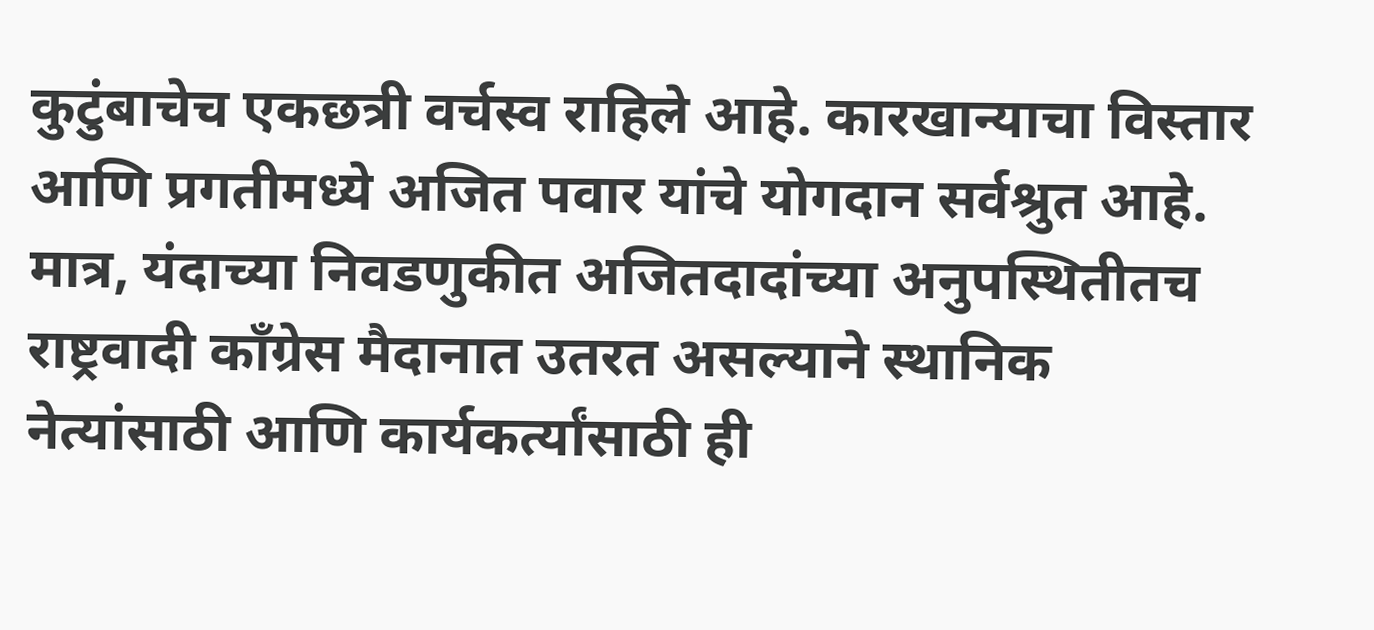कुटुंबाचेच एकछत्री वर्चस्व राहिले आहे. कारखान्याचा विस्तार आणि प्रगतीमध्ये अजित पवार यांचे योगदान सर्वश्रुत आहे. मात्र, यंदाच्या निवडणुकीत अजितदादांच्या अनुपस्थितीतच राष्ट्रवादी काँग्रेस मैदानात उतरत असल्याने स्थानिक नेत्यांसाठी आणि कार्यकर्त्यांसाठी ही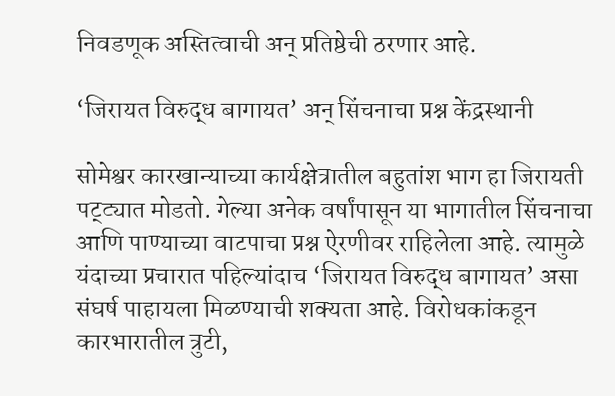निवडणूक अस्तित्वाची अन्‌ प्रतिष्ठेची ठरणार आहे.

‘जिरायत विरुद्ध बागायत’ अन्‌ सिंचनाचा प्रश्न केंद्रस्थानी

सोमेश्वर कारखान्याच्या कार्यक्षेत्रातील बहुतांश भाग हा जिरायती पट्ट्यात मोडतो. गेल्या अनेक वर्षांपासून या भागातील सिंचनाचा आणि पाण्याच्या वाटपाचा प्रश्न ऐरणीवर राहिलेला आहे. त्यामुळे यंदाच्या प्रचारात पहिल्यांदाच ‘जिरायत विरुद्ध बागायत’ असा संघर्ष पाहायला मिळण्याची शक्यता आहे. विरोधकांकडून कारभारातील त्रुटी,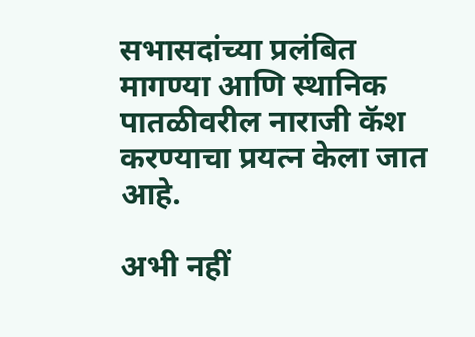सभासदांच्या प्रलंबित मागण्या आणि स्थानिक पातळीवरील नाराजी कॅश करण्याचा प्रयत्न केला जात आहे.

अभी नहीं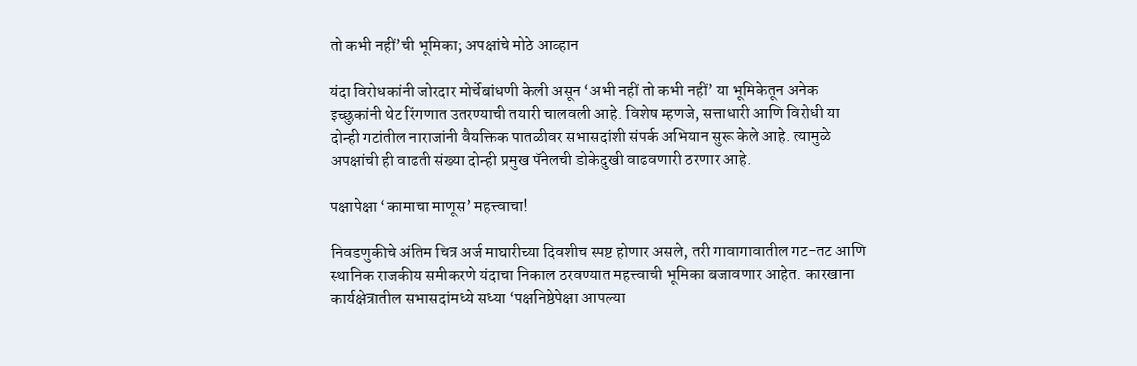तो कभी नहीं’ची भूमिका; अपक्षांचे मोठे आव्हान

यंदा विरोधकांनी जोरदार मोर्चेबांधणी केली असून ‘अभी नहीं तो कभी नहीं’ या भूमिकेतून अनेक इच्छुकांनी थेट रिंगणात उतरण्याची तयारी चालवली आहे. विशेष म्हणजे, सत्ताधारी आणि विरोधी या दोन्ही गटांतील नाराजांनी वैयक्तिक पातळीवर सभासदांशी संपर्क अभियान सुरू केले आहे. त्यामुळे अपक्षांची ही वाढती संख्या दोन्ही प्रमुख पॅनेलची डोकेदुखी वाढवणारी ठरणार आहे.

पक्षापेक्षा ‘कामाचा माणूस’ महत्त्वाचा!

निवडणुकीचे अंतिम चित्र अर्ज माघारीच्या दिवशीच स्पष्ट होणार असले, तरी गावागावातील गट-तट आणि स्थानिक राजकीय समीकरणे यंदाचा निकाल ठरवण्यात महत्त्वाची भूमिका बजावणार आहेत. कारखाना कार्यक्षेत्रातील सभासदांमध्ये सध्या ‘पक्षनिष्ठेपेक्षा आपल्या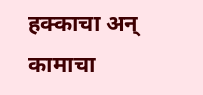हक्काचा अन् कामाचा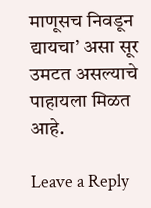माणूसच निवडून द्यायचा’ असा सूर उमटत असल्याचे पाहायला मिळत आहे.

Leave a Reply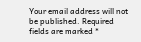Your email address will not be published. Required fields are marked *